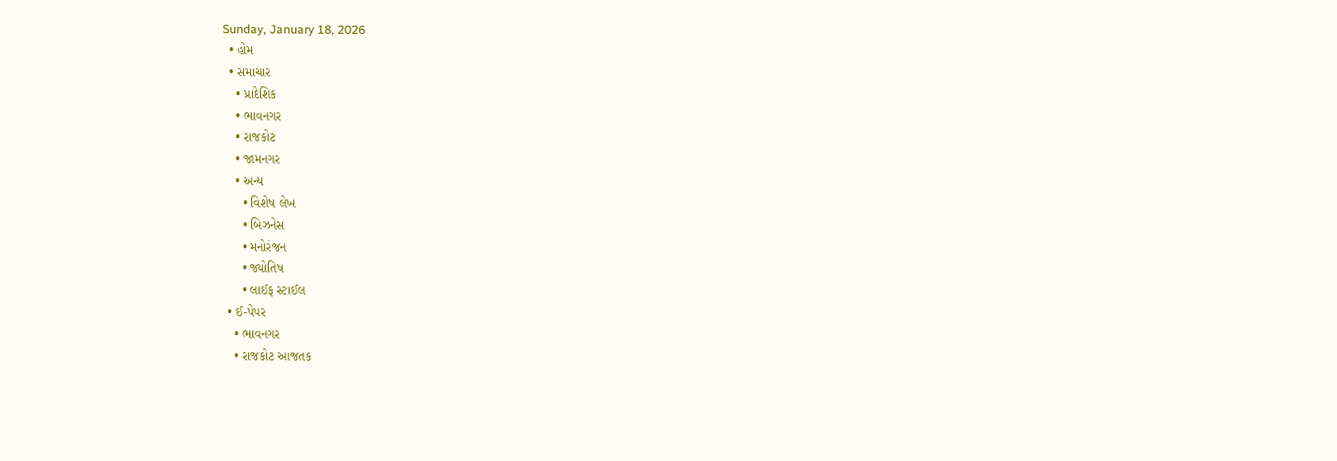Sunday, January 18, 2026
  • હોમ
  • સમાચાર
    • પ્રાદેશિક
    • ભાવનગર
    • રાજકોટ
    • જામનગર
    • અન્ય
      • વિશેષ લેખ
      • બિઝનેસ
      • મનોરંજન
      • જ્યોતિષ
      • લાઈફ સ્ટાઈલ
  • ઈ-પેપર
    • ભાવનગર
    • રાજકોટ આજતક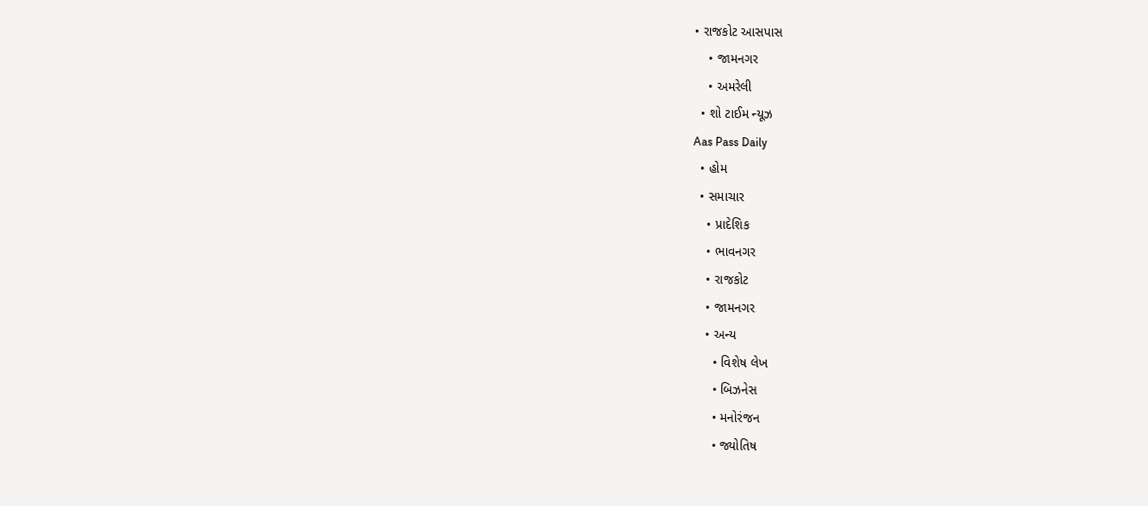• રાજકોટ આસપાસ
    • જામનગર
    • અમરેલી
  • શો ટાઈમ ન્યૂઝ
Aas Pass Daily
  • હોમ
  • સમાચાર
    • પ્રાદેશિક
    • ભાવનગર
    • રાજકોટ
    • જામનગર
    • અન્ય
      • વિશેષ લેખ
      • બિઝનેસ
      • મનોરંજન
      • જ્યોતિષ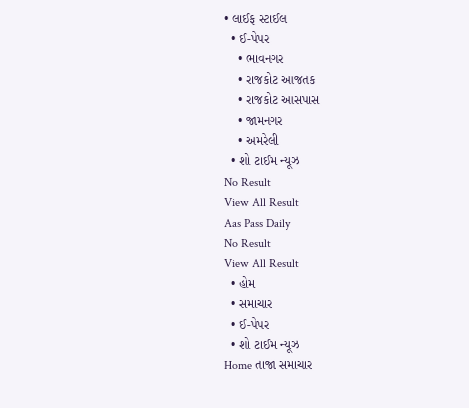• લાઈફ સ્ટાઈલ
  • ઈ-પેપર
    • ભાવનગર
    • રાજકોટ આજતક
    • રાજકોટ આસપાસ
    • જામનગર
    • અમરેલી
  • શો ટાઈમ ન્યૂઝ
No Result
View All Result
Aas Pass Daily
No Result
View All Result
  • હોમ
  • સમાચાર
  • ઈ-પેપર
  • શો ટાઈમ ન્યૂઝ
Home તાજા સમાચાર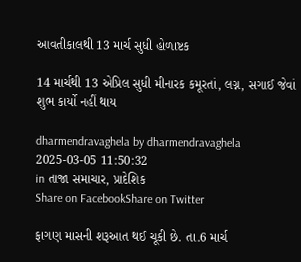આવતીકાલથી 13 માર્ચ સુધી હોળાષ્ટક

14 માર્ચથી 13 એપ્રિલ સુધી મીનારક કમૂરતાં, લગ્ન, સગાઈ જેવાં શુભ કાર્યો નહીં થાય

dharmendravaghela by dharmendravaghela
2025-03-05 11:50:32
in તાજા સમાચાર, પ્રાદેશિક
Share on FacebookShare on Twitter

ફાગણ માસની શરૂઆત થઈ ચૂકી છે. તા.6 માર્ચ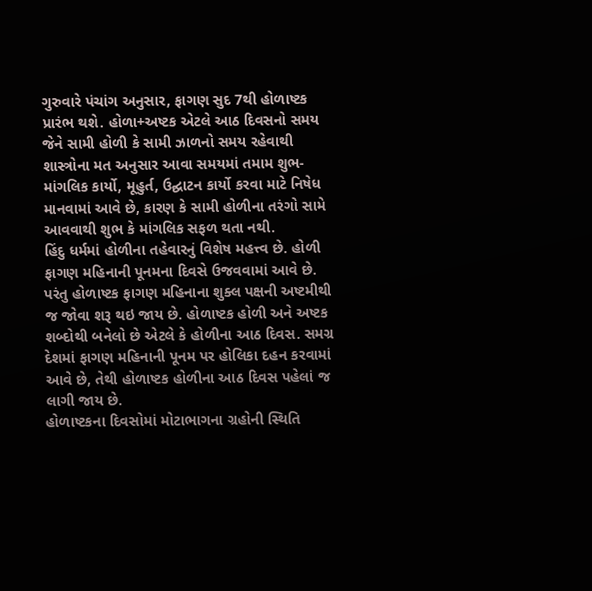ગુરુવારે પંચાંગ અનુસાર, ફાગણ સુદ 7થી હોળાષ્ટક પ્રારંભ થશે. હોળા+અષ્ટક એટલે આઠ દિવસનો સમય જેને સામી હોળી કે સામી ઝાળનો સમય રહેવાથી શાસ્ત્રોના મત અનુસાર આવા સમયમાં તમામ શુભ-માંગલિક કાર્યો, મૂહુર્ત, ઉદ્ઘાટન કાર્યો કરવા માટે નિષેધ માનવામાં આવે છે, કારણ કે સામી હોળીના તરંગો સામે આવવાથી શુભ કે માંગલિક સફળ થતા નથી.
હિંદુ ધર્મમાં હોળીના તહેવારનું વિશેષ મહત્ત્વ છે. હોળી ફાગણ મહિનાની પૂનમના દિવસે ઉજવવામાં આવે છે. પરંતુ હોળાષ્ટક ફાગણ મહિનાના શુક્લ પક્ષની અષ્ટમીથી જ જોવા શરૂ થઇ જાય છે. હોળાષ્ટક હોળી અને અષ્ટક શબ્દોથી બનેલો છે એટલે કે હોળીના આઠ દિવસ. સમગ્ર દેશમાં ફાગણ મહિનાની પૂનમ પર હોલિકા દહન કરવામાં આવે છે, તેથી હોળાષ્ટક હોળીના આઠ દિવસ પહેલાં જ લાગી જાય છે.
હોળાષ્ટકના દિવસોમાં મોટાભાગના ગ્રહોની સ્થિતિ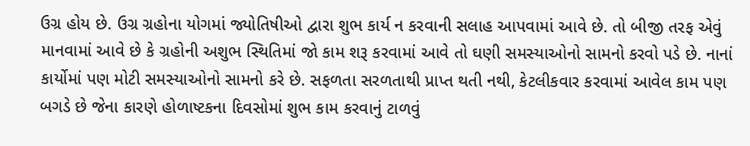ઉગ્ર હોય છે. ઉગ્ર ગ્રહોના યોગમાં જ્યોતિષીઓ દ્વારા શુભ કાર્ય ન કરવાની સલાહ આપવામાં આવે છે. તો બીજી તરફ એવું માનવામાં આવે છે કે ગ્રહોની અશુભ સ્થિતિમાં જો કામ શરૂ કરવામાં આવે તો ઘણી સમસ્યાઓનો સામનો કરવો પડે છે. નાનાં કાર્યોમાં પણ મોટી સમસ્યાઓનો સામનો કરે છે. સફળતા સરળતાથી પ્રાપ્ત થતી નથી, કેટલીકવાર કરવામાં આવેલ કામ પણ બગડે છે જેના કારણે હોળાષ્ટકના દિવસોમાં શુભ કામ કરવાનું ટાળવું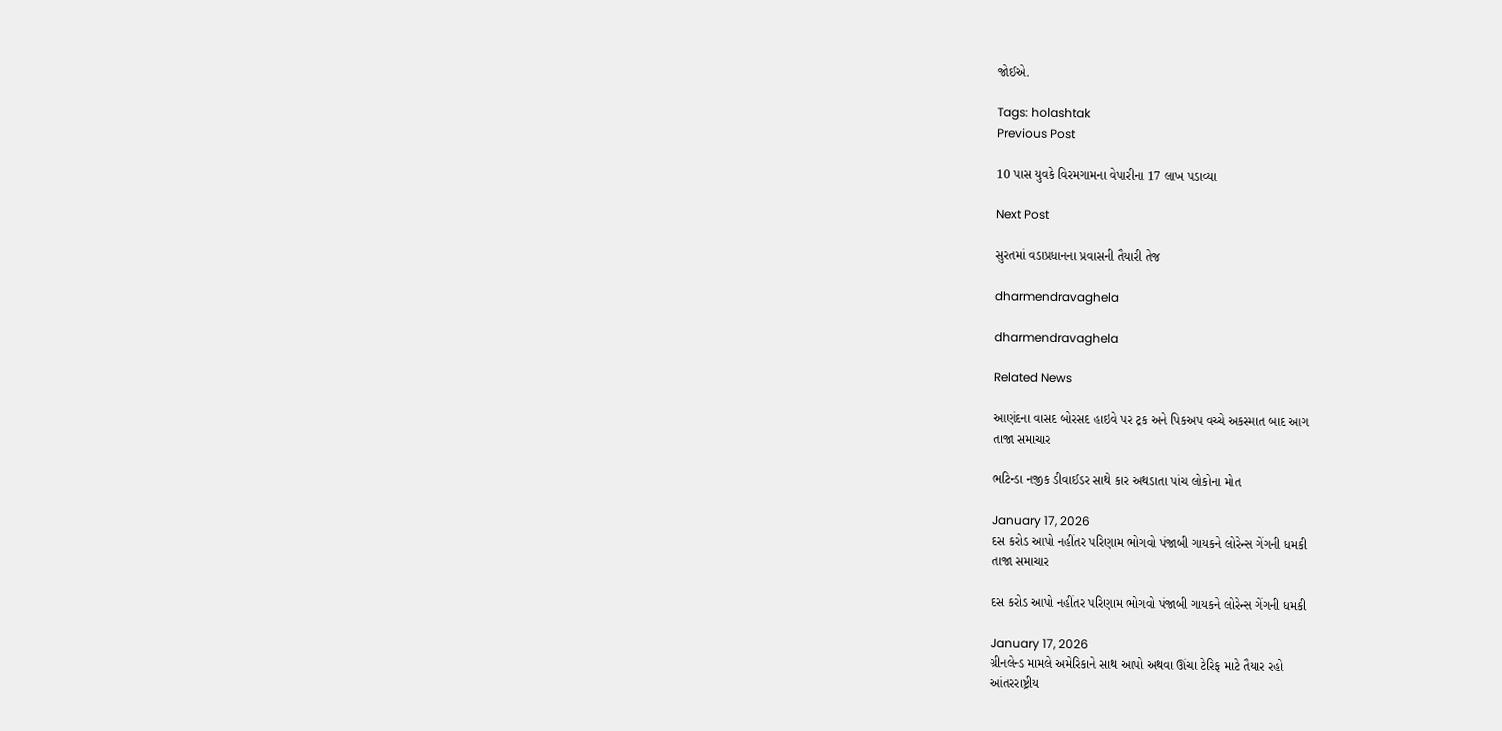જોઈએ.

Tags: holashtak
Previous Post

10 પાસ યુવકે વિરમગામના વેપારીના 17 લાખ પડાવ્યા

Next Post

સુરતમાં વડાપ્રધાનના પ્રવાસની તૈયારી તેજ

dharmendravaghela

dharmendravaghela

Related News

આણંદના વાસદ બોરસદ હાઇવે પર ટ્રક અને પિકઅપ વચ્ચે અકસ્માત બાદ આગ
તાજા સમાચાર

ભટિન્ડા નજીક ડીવાઈડર સાથે કાર અથડાતા પાંચ લોકોના મોત

January 17, 2026
દસ કરોડ આપો નહીંતર પરિણામ ભોગવો પંજાબી ગાયકને લોરેન્સ ગેંગની ધમકી
તાજા સમાચાર

દસ કરોડ આપો નહીંતર પરિણામ ભોગવો પંજાબી ગાયકને લોરેન્સ ગેંગની ધમકી

January 17, 2026
ગ્રીનલેન્ડ મામલે અમેરિકાને સાથ આપો અથવા ઊંચા ટેરિફ માટે તૈયાર રહો
આંતરરાષ્ટ્રીય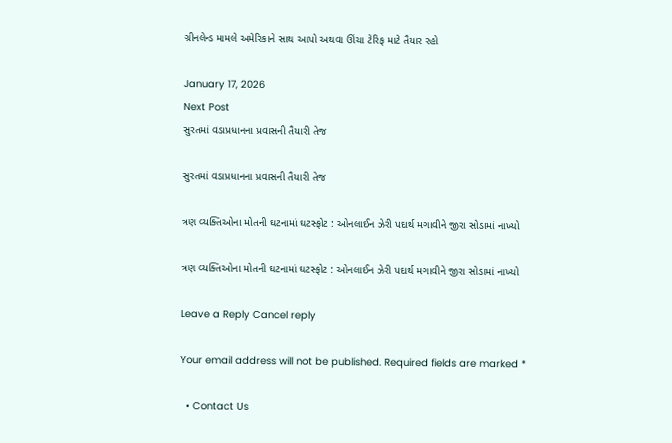ગ્રીનલેન્ડ મામલે અમેરિકાને સાથ આપો અથવા ઊંચા ટેરિફ માટે તૈયાર રહો

January 17, 2026
Next Post
સુરતમાં વડાપ્રધાનના પ્રવાસની તૈયારી તેજ

સુરતમાં વડાપ્રધાનના પ્રવાસની તૈયારી તેજ

ત્રણ વ્યક્તિઓના મોતની ઘટનામાં ઘટસ્ફોટ : ઓનલાઈન ઝેરી પદાર્થ મગાવીને જીરા સોડામાં નાખ્યો

ત્રણ વ્યક્તિઓના મોતની ઘટનામાં ઘટસ્ફોટ : ઓનલાઈન ઝેરી પદાર્થ મગાવીને જીરા સોડામાં નાખ્યો

Leave a Reply Cancel reply

Your email address will not be published. Required fields are marked *

  • Contact Us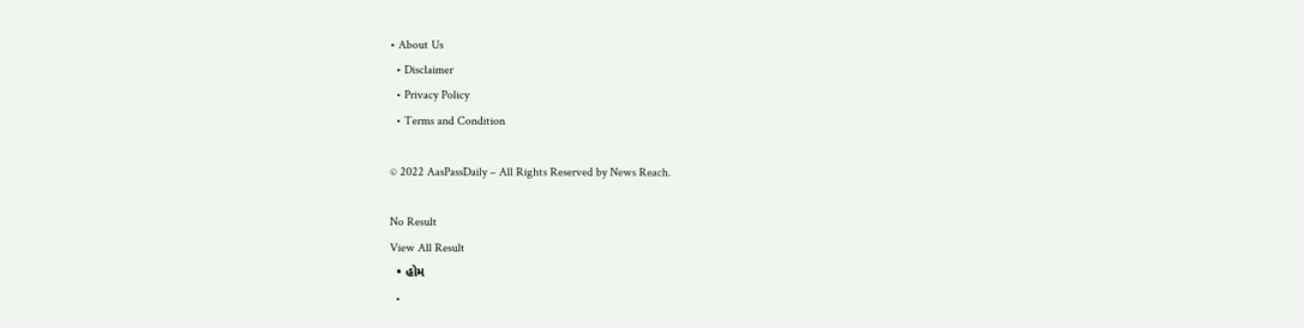• About Us
  • Disclaimer
  • Privacy Policy
  • Terms and Condition

© 2022 AasPassDaily – All Rights Reserved by News Reach.

No Result
View All Result
  • હોમ
  •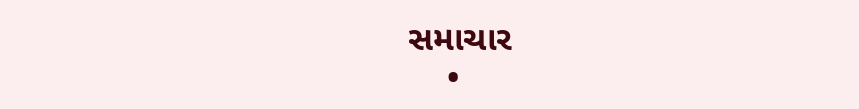સમાચાર
    •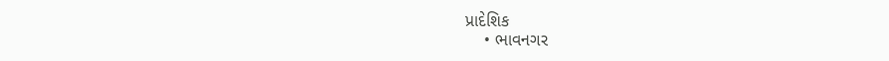પ્રાદેશિક
    • ભાવનગર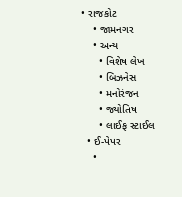• રાજકોટ
    • જામનગર
    • અન્ય
      • વિશેષ લેખ
      • બિઝનેસ
      • મનોરંજન
      • જ્યોતિષ
      • લાઈફ સ્ટાઈલ
  • ઈ-પેપર
    •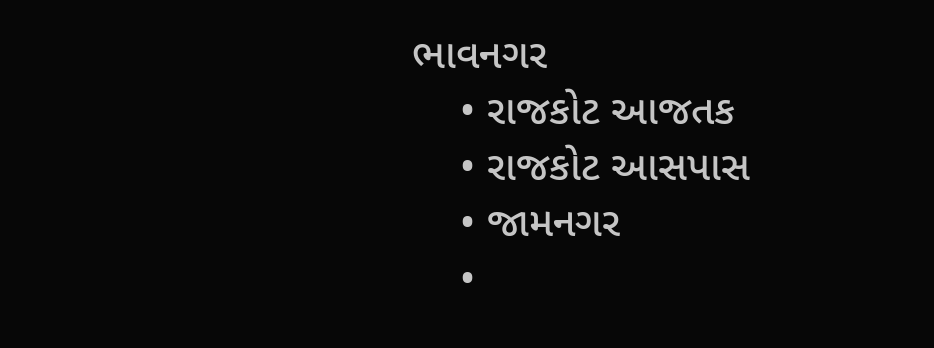ભાવનગર
    • રાજકોટ આજતક
    • રાજકોટ આસપાસ
    • જામનગર
    •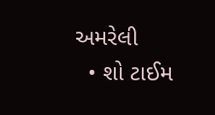અમરેલી
  • શો ટાઈમ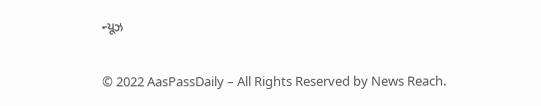ન્યૂઝ

© 2022 AasPassDaily – All Rights Reserved by News Reach.